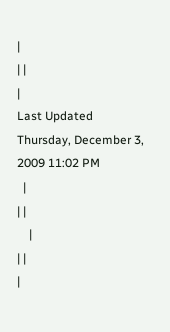|
| |
|
Last Updated
Thursday, December 3, 2009 11:02 PM
  |
| |
    |
| |
|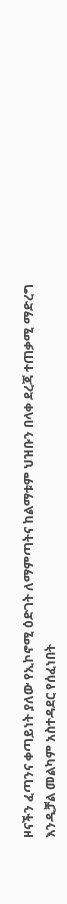ዞናችን ፈጣንና ቀጣይነት ያለው የኢኮኖሚ ዕድገት ለማምጣትና ከልማቱም ህዝቡን በላቀ ደረጃ ተጠቃሚ ማድረግ እንዲቻል መልካም አስተዳደር የሰፈነበት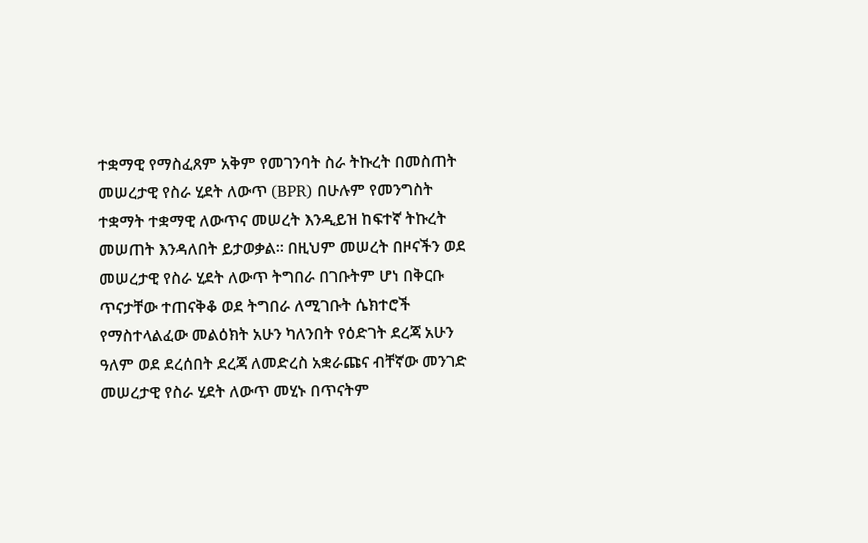ተቋማዊ የማስፈጸም አቅም የመገንባት ስራ ትኩረት በመስጠት መሠረታዊ የስራ ሂደት ለውጥ (BPR) በሁሉም የመንግስት ተቋማት ተቋማዊ ለውጥና መሠረት እንዲይዝ ከፍተኛ ትኩረት መሠጠት እንዳለበት ይታወቃል፡፡ በዚህም መሠረት በዞናችን ወደ መሠረታዊ የስራ ሂደት ለውጥ ትግበራ በገቡትም ሆነ በቅርቡ ጥናታቸው ተጠናቅቆ ወደ ትግበራ ለሚገቡት ሴክተሮች የማስተላልፈው መልዕክት አሁን ካለንበት የዕድገት ደረጃ አሁን ዓለም ወደ ደረሰበት ደረጃ ለመድረስ አቋራጩና ብቸኛው መንገድ መሠረታዊ የስራ ሂደት ለውጥ መሂኑ በጥናትም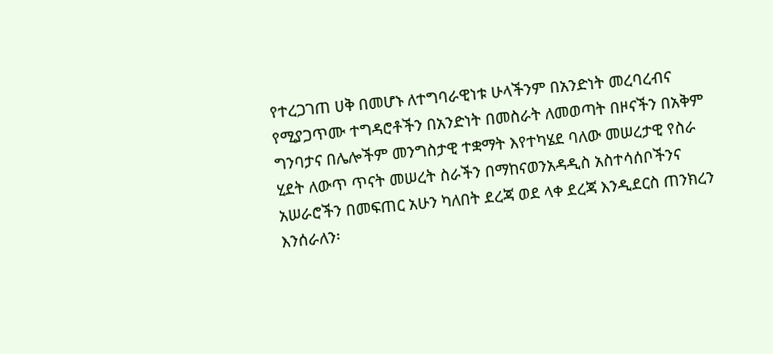የተረጋገጠ ሀቅ በመሆኑ ለተግባራዊነቱ ሁላችንም በአንድነት መረባረብና የሚያጋጥሙ ተግዳሮቶችን በአንድነት በመስራት ለመወጣት በዞናችን በአቅም ግንባታና በሌሎችም መንግስታዊ ተቋማት እየተካሄደ ባለው መሠረታዊ የስራ ሂደት ለውጥ ጥናት መሠረት ስራችን በማከናወንአዳዲስ አስተሳሰቦችንና አሠራሮችን በመፍጠር አሁን ካለበት ደረጃ ወደ ላቀ ደረጃ እንዲደርስ ጠንክረን እንሰራለን፡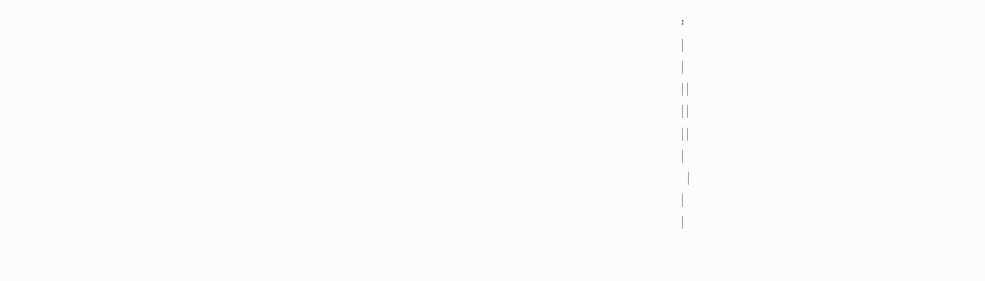፡
|
|
| |
| |
| |
|
  |
|
|